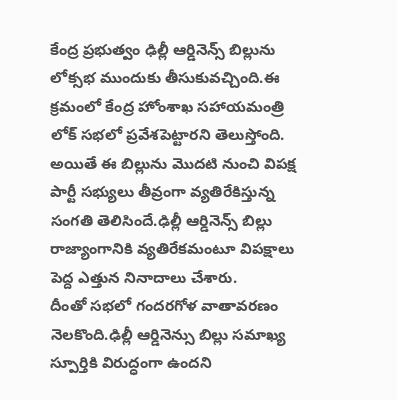కేంద్ర ప్రభుత్వం ఢిల్లీ ఆర్డినెన్స్ బిల్లును లోక్సభ ముందుకు తీసుకువచ్చింది.ఈ క్రమంలో కేంద్ర హోంశాఖ సహాయమంత్రి లోక్ సభలో ప్రవేశపెట్టారని తెలుస్తోంది.
అయితే ఈ బిల్లును మొదటి నుంచి విపక్ష పార్టీ సభ్యులు తీవ్రంగా వ్యతిరేకిస్తున్న సంగతి తెలిసిందే.ఢిల్లీ ఆర్డినెన్స్ బిల్లు రాజ్యాంగానికి వ్యతిరేకమంటూ విపక్షాలు పెద్ద ఎత్తున నినాదాలు చేశారు.
దీంతో సభలో గందరగోళ వాతావరణం నెలకొంది.ఢిల్లీ ఆర్డినెన్సు బిల్లు సమాఖ్య స్పూర్తికి విరుద్ధంగా ఉందని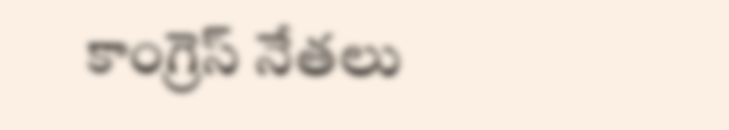కాంగ్రెస్ నేతలు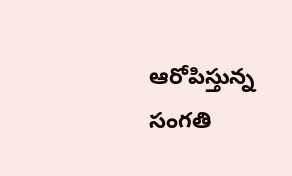ఆరోపిస్తున్న సంగతి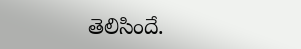తెలిసిందే.